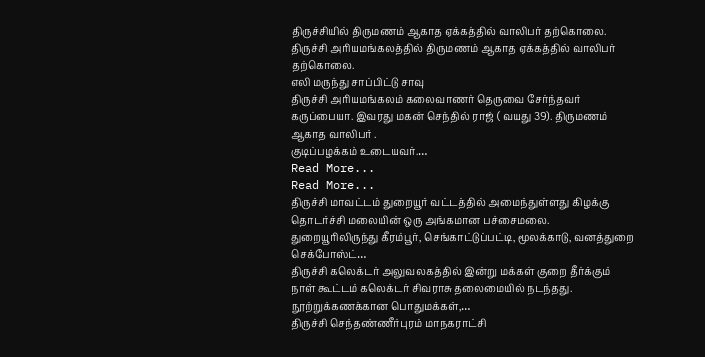திருச்சியில் திருமணம் ஆகாத ஏக்கத்தில் வாலிபர் தற்கொலை.
திருச்சி அரியமங்கலத்தில் திருமணம் ஆகாத ஏக்கத்தில் வாலிபர் தற்கொலை.
எலி மருந்து சாப்பிட்டு சாவு
திருச்சி அரியமங்கலம் கலைவாணர் தெருவை சேர்ந்தவர் கருப்பையா. இவரது மகன் செந்தில் ராஜ் ( வயது 39). திருமணம் ஆகாத வாலிபர் .
குடிப்பழக்கம் உடையவர்.…
Read More...
Read More...
திருச்சி மாவட்டம் துறையூர் வட்டத்தில் அமைந்துள்ளது கிழக்கு தொடர்ச்சி மலையின் ஒரு அங்கமான பச்சைமலை.
துறையூரிலிருந்து கீரம்பூர், செங்காட்டுப்பட்டி, மூலக்காடு, வனத்துறை செக்போஸ்ட்…
திருச்சி கலெக்டர் அலுவலகத்தில் இன்று மக்கள் குறை தீர்க்கும் நாள் கூட்டம் கலெக்டர் சிவராசு தலைமையில் நடந்தது.
நூற்றுக்கணக்கான பொதுமக்கள்,…
திருச்சி செந்தண்ணீர்புரம் மாநகராட்சி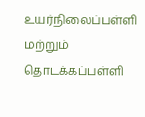உயர்நிலைப்பள்ளி மற்றும் தொடக்கப்பள்ளி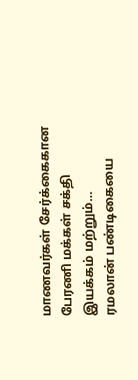மாணவர்கள் சேர்க்கைகான பேரணி மக்கள் சக்தி இயக்கம் மற்றும்…
ரமலான் பண்டிகையை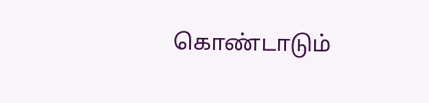கொண்டாடும்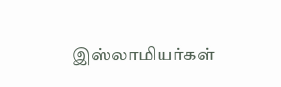இஸ்லாமியர்கள்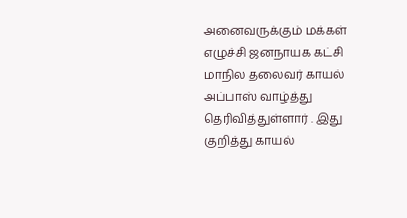அனைவருக்கும் மக்கள் எழுச்சி ஜனநாயக கட்சி மாநில தலைவர் காயல் அப்பாஸ் வாழ்த்து தெரிவித்துள்ளார் . இது குறித்து காயல்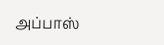அப்பாஸ்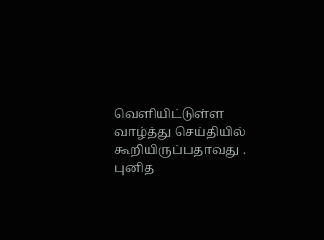வெளியிட்டுள்ள வாழ்த்து செய்தியில் கூறியிருப்பதாவது .
புனித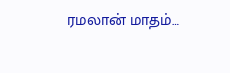ரமலான் மாதம்…